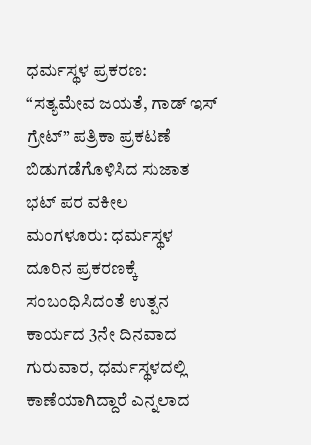ಧರ್ಮಸ್ಥಳ ಪ್ರಕರಣ: “ಸತ್ಯಮೇವ ಜಯತೆ, ಗಾಡ್ ಇಸ್ ಗ್ರೇಟ್” ಪತ್ರಿಕಾ ಪ್ರಕಟಣೆ ಬಿಡುಗಡೆಗೊಳಿಸಿದ ಸುಜಾತ ಭಟ್ ಪರ ವಕೀಲ
ಮಂಗಳೂರು: ಧರ್ಮಸ್ಥಳ ದೂರಿನ ಪ್ರಕರಣಕ್ಕೆ ಸಂಬಂಧಿಸಿದಂತೆ ಉತ್ಪನ ಕಾರ್ಯದ 3ನೇ ದಿನವಾದ ಗುರುವಾರ, ಧರ್ಮಸ್ಥಳದಲ್ಲಿ ಕಾಣೆಯಾಗಿದ್ದಾರೆ ಎನ್ನಲಾದ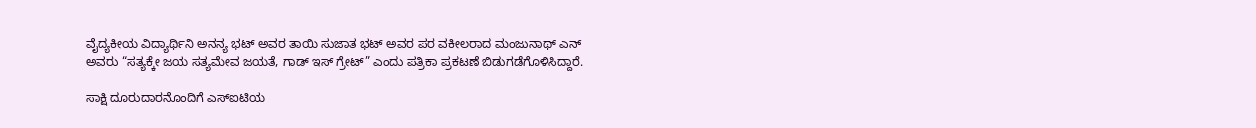ವೈದ್ಯಕೀಯ ವಿದ್ಯಾರ್ಥಿನಿ ಅನನ್ಯ ಭಟ್ ಅವರ ತಾಯಿ ಸುಜಾತ ಭಟ್ ಅವರ ಪರ ವಕೀಲರಾದ ಮಂಜುನಾಥ್ ಎನ್ ಅವರು “ಸತ್ಯಕ್ಕೇ ಜಯ ಸತ್ಯಮೇವ ಜಯತೆ, ಗಾಡ್ ಇಸ್ ಗ್ರೇಟ್” ಎಂದು ಪತ್ರಿಕಾ ಪ್ರಕಟಣೆ ಬಿಡುಗಡೆಗೊಳಿಸಿದ್ದಾರೆ.

ಸಾಕ್ಷಿ ದೂರುದಾರನೊಂದಿಗೆ ಎಸ್ಐಟಿಯ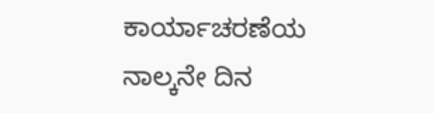ಕಾರ್ಯಾಚರಣೆಯ ನಾಲ್ಕನೇ ದಿನ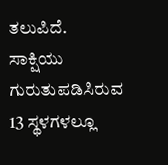ತಲುಪಿದೆ. ಸಾಕ್ಷಿಯು ಗುರುತುಪಡಿಸಿರುವ 13 ಸ್ಥಳಗಳಲ್ಲೂ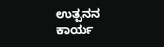ಉತ್ಪನನ ಕಾರ್ಯ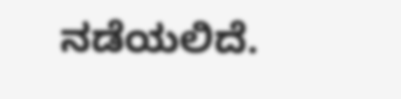ನಡೆಯಲಿದೆ.